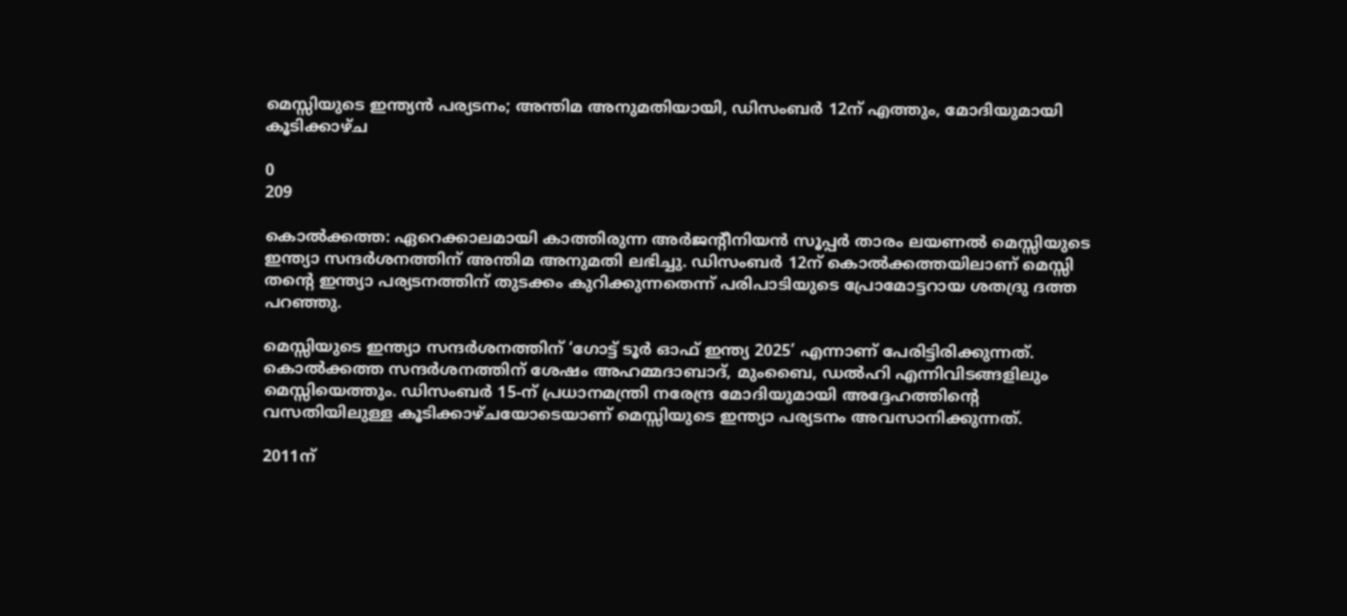മെസ്സിയുടെ ഇന്ത്യൻ പര്യടനം; അന്തിമ അനുമതിയായി, ഡിസംബര്‍ 12ന് എത്തും, മോദിയുമായി കൂടിക്കാഴ്ച

0
209

കൊല്‍ക്കത്ത: ഏറെക്കാലമായി കാത്തിരുന്ന അര്‍ജന്റീനിയന്‍ സൂപ്പര്‍ താരം ലയണല്‍ മെസ്സിയുടെ ഇന്ത്യാ സന്ദര്‍ശനത്തിന് അന്തിമ അനുമതി ലഭിച്ചു. ഡിസംബര്‍ 12ന് കൊല്‍ക്കത്തയിലാണ് മെസ്സി തന്റെ ഇന്ത്യാ പര്യടനത്തിന് തുടക്കം കുറിക്കുന്നതെന്ന് പരിപാടിയുടെ പ്രോമോട്ടറായ ശതദ്രു ദത്ത പറഞ്ഞു.

മെസ്സിയുടെ ഇന്ത്യാ സന്ദര്‍ശനത്തിന് ‘ഗോട്ട് ടൂര്‍ ഓഫ് ഇന്ത്യ 2025’ എന്നാണ് പേരിട്ടിരിക്കുന്നത്. കൊല്‍ക്കത്ത സന്ദര്‍ശനത്തിന് ശേഷം അഹമ്മദാബാദ്, മുംബൈ, ഡല്‍ഹി എന്നിവിടങ്ങളിലും മെസ്സിയെത്തും. ഡിസംബര്‍ 15-ന് പ്രധാനമന്ത്രി നരേന്ദ്ര മോദിയുമായി അദ്ദേഹത്തിന്റെ വസതിയിലുള്ള കൂടിക്കാഴ്ചയോടെയാണ് മെസ്സിയുടെ ഇന്ത്യാ പര്യടനം അവസാനിക്കുന്നത്.

2011ന്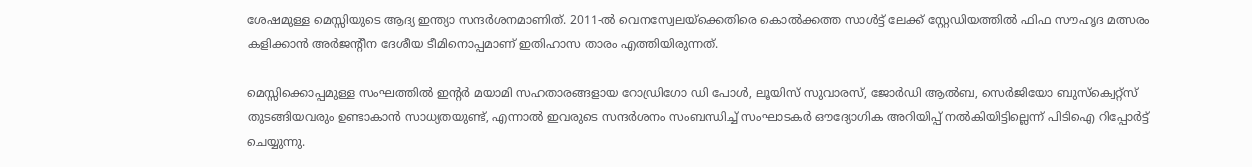ശേഷമുള്ള മെസ്സിയുടെ ആദ്യ ഇന്ത്യാ സന്ദര്‍ശനമാണിത്. 2011-ല്‍ വെനസ്വേലയ്ക്കെതിരെ കൊല്‍ക്കത്ത സാള്‍ട്ട് ലേക്ക് സ്റ്റേഡിയത്തില്‍ ഫിഫ സൗഹൃദ മത്സരം കളിക്കാന്‍ അര്‍ജന്റീന ദേശീയ ടീമിനൊപ്പമാണ് ഇതിഹാസ താരം എത്തിയിരുന്നത്.

മെസ്സിക്കൊപ്പമുള്ള സംഘത്തില്‍ ഇന്റര്‍ മയാമി സഹതാരങ്ങളായ റോഡ്രിഗോ ഡി പോള്‍, ലൂയിസ് സുവാരസ്, ജോര്‍ഡി ആല്‍ബ, സെര്‍ജിയോ ബുസ്‌ക്വെറ്റ്‌സ് തുടങ്ങിയവരും ഉണ്ടാകാന്‍ സാധ്യതയുണ്ട്, എന്നാല്‍ ഇവരുടെ സന്ദര്‍ശനം സംബന്ധിച്ച് സംഘാടകര്‍ ഔദ്യോഗിക അറിയിപ്പ് നല്‍കിയിട്ടില്ലെന്ന് പിടിഐ റിപ്പോര്‍ട്ട് ചെയ്യുന്നു.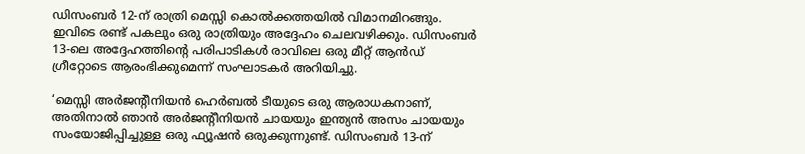ഡിസംബര്‍ 12-ന് രാത്രി മെസ്സി കൊല്‍ക്കത്തയില്‍ വിമാനമിറങ്ങും. ഇവിടെ രണ്ട് പകലും ഒരു രാത്രിയും അദ്ദേഹം ചെലവഴിക്കും. ഡിസംബര്‍ 13-ലെ അദ്ദേഹത്തിന്റെ പരിപാടികള്‍ രാവിലെ ഒരു മീറ്റ് ആന്‍ഡ് ഗ്രീറ്റോടെ ആരംഭിക്കുമെന്ന് സംഘാടകര്‍ അറിയിച്ചു.

‘മെസ്സി അര്‍ജന്റീനിയന്‍ ഹെര്‍ബല്‍ ടീയുടെ ഒരു ആരാധകനാണ്, അതിനാല്‍ ഞാന്‍ അര്‍ജന്റീനിയന്‍ ചായയും ഇന്ത്യന്‍ അസം ചായയും സംയോജിപ്പിച്ചുള്ള ഒരു ഫ്യൂഷന്‍ ഒരുക്കുന്നുണ്ട്. ഡിസംബര്‍ 13-ന്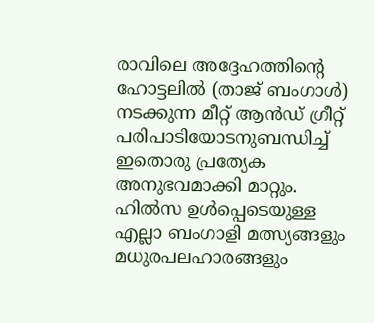രാവിലെ അദ്ദേഹത്തിന്റെ ഹോട്ടലില്‍ (താജ് ബംഗാള്‍) നടക്കുന്ന മീറ്റ് ആന്‍ഡ് ഗ്രീറ്റ് പരിപാടിയോടനുബന്ധിച്ച് ഇതൊരു പ്രത്യേക അനുഭവമാക്കി മാറ്റും. ഹില്‍സ ഉള്‍പ്പെടെയുള്ള എല്ലാ ബംഗാളി മത്സ്യങ്ങളും മധുരപലഹാരങ്ങളും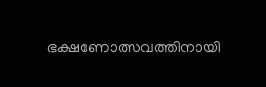ഭക്ഷണോത്സവത്തിനായി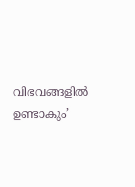വിഭവങ്ങളില്‍ ഉണ്ടാകും’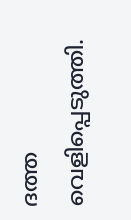ദത്ത വെളിപ്പെടുത്തി.